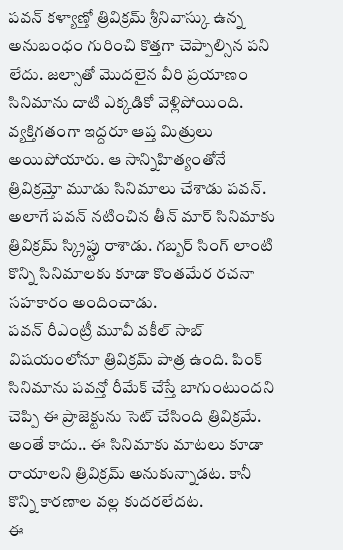పవన్ కళ్యాణ్తో త్రివిక్రమ్ శ్రీనివాస్కు ఉన్న అనుబంధం గురించి కొత్తగా చెప్పాల్సిన పని లేదు. జల్సాతో మొదలైన వీరి ప్రయాణం సినిమాను దాటి ఎక్కడికో వెళ్లిపోయింది. వ్యక్తిగతంగా ఇద్దరూ ఆప్త మిత్రులు అయిపోయారు. ఆ సాన్నిహిత్యంతోనే త్రివిక్రమ్తో మూడు సినిమాలు చేశాడు పవన్. అలాగే పవన్ నటించిన తీన్ మార్ సినిమాకు త్రివిక్రమ్ స్క్రిప్టు రాశాడు. గబ్బర్ సింగ్ లాంటి కొన్ని సినిమాలకు కూడా కొంతమేర రచనా సహకారం అందించాడు.
పవన్ రీఎంట్రీ మూవీ వకీల్ సాబ్ విషయంలోనూ త్రివిక్రమ్ పాత్ర ఉంది. పింక్ సినిమాను పవన్తో రీమేక్ చేస్తే బాగుంటుందని చెప్పి ఈ ప్రాజెక్టును సెట్ చేసింది త్రివిక్రమే. అంతే కాదు.. ఈ సినిమాకు మాటలు కూడా రాయాలని త్రివిక్రమ్ అనుకున్నాడట. కానీ కొన్ని కారణాల వల్ల కుదరలేదట.
ఈ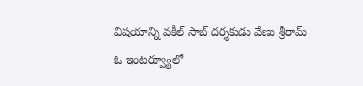విషయాన్ని వకీల్ సాబ్ దర్శకుడు వేణు శ్రీరామ్ ఓ ఇంటర్వ్యూలో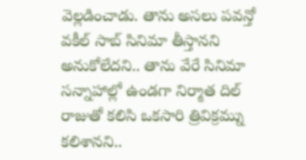వెల్లడించాడు. తాను అసలు పవన్తో వకీల్ సాబ్ సినిమా తీస్తానని అనుకోలేదని.. తాను వేరే సినిమా సన్నాహాల్లో ఉండగా నిర్మాత దిల్ రాజుతో కలిసి ఒకసారి త్రివిక్రమ్ను కలిశానని..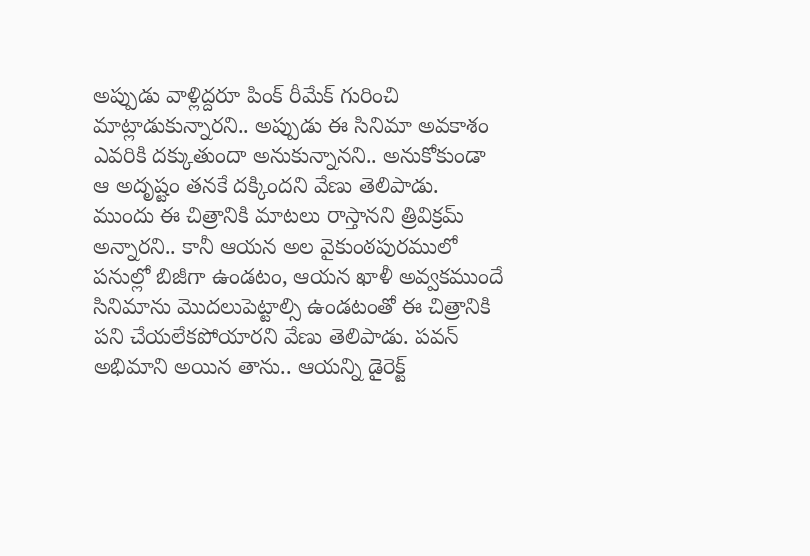అప్పుడు వాళ్లిద్దరూ పింక్ రీమేక్ గురించి మాట్లాడుకున్నారని.. అప్పుడు ఈ సినిమా అవకాశం ఎవరికి దక్కుతుందా అనుకున్నానని.. అనుకోకుండా ఆ అదృష్టం తనకే దక్కిందని వేణు తెలిపాడు.
ముందు ఈ చిత్రానికి మాటలు రాస్తానని త్రివిక్రమ్ అన్నారని.. కానీ ఆయన అల వైకుంఠపురములో పనుల్లో బిజీగా ఉండటం, ఆయన ఖాళీ అవ్వకముందే సినిమాను మొదలుపెట్టాల్సి ఉండటంతో ఈ చిత్రానికి పని చేయలేకపోయారని వేణు తెలిపాడు. పవన్ అభిమాని అయిన తాను.. ఆయన్ని డైరెక్ట్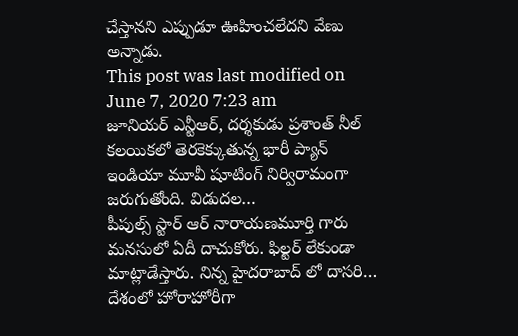చేస్తానని ఎప్పుడూ ఊహించలేదని వేణు అన్నాడు.
This post was last modified on June 7, 2020 7:23 am
జూనియర్ ఎన్టీఆర్, దర్శకుడు ప్రశాంత్ నీల్ కలయికలో తెరకెక్కుతున్న భారీ ప్యాన్ ఇండియా మూవీ షూటింగ్ నిర్విరామంగా జరుగుతోంది. విడుదల…
పీపుల్స్ స్టార్ ఆర్ నారాయణమూర్తి గారు మనసులో ఏదీ దాచుకోరు. ఫిల్టర్ లేకుండా మాట్లాడేస్తారు. నిన్న హైదరాబాద్ లో దాసరి…
దేశంలో హోరాహోరీగా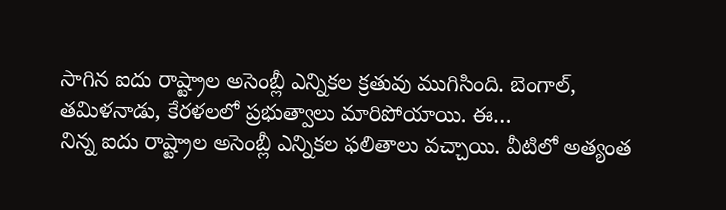సాగిన ఐదు రాష్ట్రాల అసెంబ్లీ ఎన్నికల క్రతువు ముగిసింది. బెంగాల్, తమిళనాడు, కేరళలలో ప్రభుత్వాలు మారిపోయాయి. ఈ…
నిన్న ఐదు రాష్ట్రాల అసెంబ్లీ ఎన్నికల ఫలితాలు వచ్చాయి. వీటిలో అత్యంత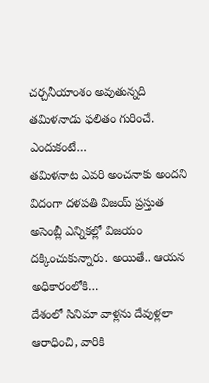చర్చనీయాంశం అవుతున్నది తమిళనాడు ఫలితం గురించే. ఎందుకంటే…
తమిళనాట ఎవరి అంచనాకు అందని విదంగా దళపతి విజయ్ ప్రస్తుత అసెంబ్లీ ఎన్నికల్లో విజయం దక్కించుకున్నారు. అయితే.. ఆయన అధికారంలోకి…
దేశంలో సినిమా వాళ్లను దేవుళ్లలా ఆరాధించి, వారికి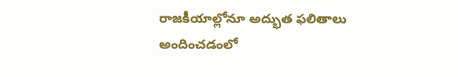రాజకీయాల్లోనూ అద్భుత ఫలితాలు అందించడంలో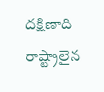దక్షిణాది రాష్ట్రాలైన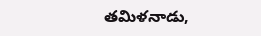తమిళనాడు,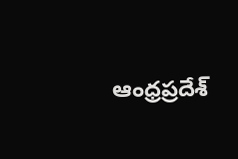ఆంధ్రప్రదేశ్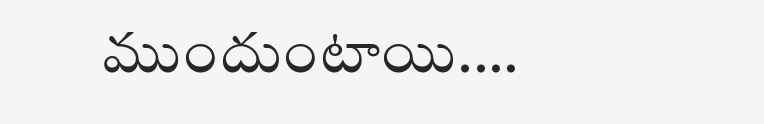ముందుంటాయి.…